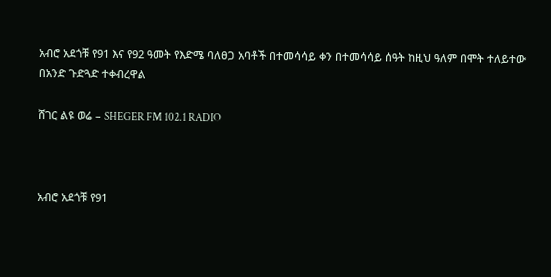አብሮ አደጎቹ የ91 እና የ92 ዓመት የእድሜ ባለፀጋ አባቶች በተመሳሳይ ቀን በተመሳሳይ ሰዓት ከዚህ ዓለም በሞት ተለይተው በአንድ ጉድጓድ ተቀብረዋል

ሸገር ልዩ ወሬ – SHEGER FM 102.1 RADIO



አብሮ አደጎቹ የ91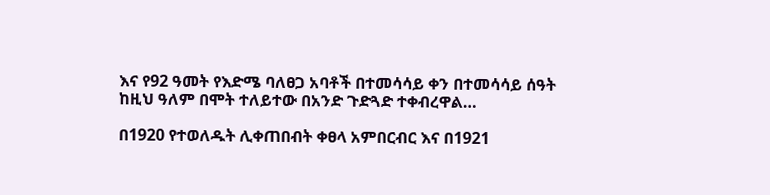እና የ92 ዓመት የእድሜ ባለፀጋ አባቶች በተመሳሳይ ቀን በተመሳሳይ ሰዓት ከዚህ ዓለም በሞት ተለይተው በአንድ ጉድጓድ ተቀብረዋል…

በ1920 የተወለዱት ሊቀጠበብት ቀፀላ አምበርብር እና በ1921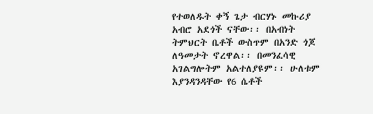የተወለዱት ቀኝ ጌታ ብርሃኑ መኩሪያ አብሮ አደጎች ናቸው፡፡ በአብነት ትምህርት ቤቶች ውስጥም በአንድ ጎጆ ለዓመታት ኖረዋል፡፡ በመንፈሳዊ አገልግሎትም አልተለያዩም፡፡ ሁለቱም እያንዳንዳቸው የ6 ሴቶች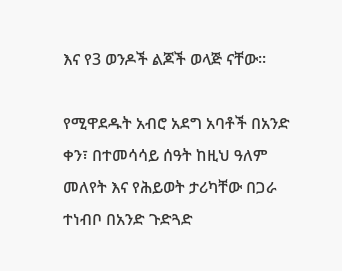እና የ3 ወንዶች ልጆች ወላጅ ናቸው፡፡

የሚዋደዱት አብሮ አደግ አባቶች በአንድ ቀን፣ በተመሳሳይ ሰዓት ከዚህ ዓለም መለየት እና የሕይወት ታሪካቸው በጋራ ተነብቦ በአንድ ጉድጓድ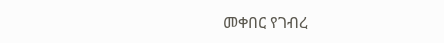መቀበር የገብረ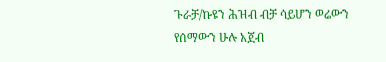ጉራቻ/ኩዩን ሕዝብ ብቻ ሳይሆን ወሬውን የሰማውን ሁሉ አጀብ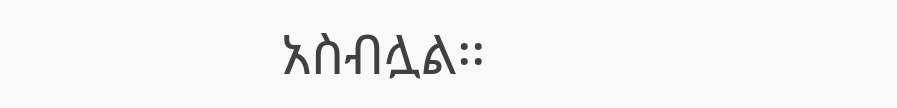አስብሏል፡፡